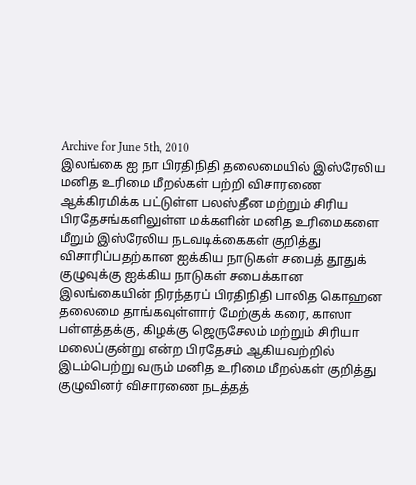Archive for June 5th, 2010
இலங்கை ஐ நா பிரதிநிதி தலைமையில் இஸ்ரேலிய மனித உரிமை மீறல்கள் பற்றி விசாரணை
ஆக்கிரமிக்க பட்டுள்ள பலஸ்தீன மற்றும் சிரிய பிரதேசங்களிலுள்ள மக்களின் மனித உரிமைகளை மீறும் இஸ்ரேலிய நடவடிக்கைகள் குறித்து விசாரிப்பதற்கான ஐக்கிய நாடுகள் சபைத் தூதுக் குழுவுக்கு ஐக்கிய நாடுகள் சபைக்கான இலங்கையின் நிரந்தரப் பிரதிநிதி பாலித கொஹன தலைமை தாங்கவுள்ளார் மேற்குக் கரை, காஸா பள்ளத்தக்கு, கிழக்கு ஜெருசேலம் மற்றும் சிரியா மலைப்குன்று என்ற பிரதேசம் ஆகியவற்றில் இடம்பெற்று வரும் மனித உரிமை மீறல்கள் குறித்து குழுவினர் விசாரணை நடத்தத்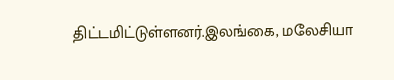திட்டமிட்டுள்ளனர்.இலங்கை, மலேசியா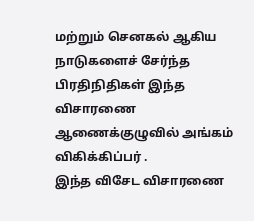மற்றும் செனகல் ஆகிய நாடுகளைச் சேர்ந்த பிரதிநிதிகள் இந்த விசாரணை ஆணைக்குழுவில் அங்கம் விகிக்கிப்பர் .
இந்த விசேட விசாரணை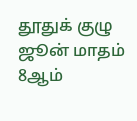தூதுக் குழு ஜூன் மாதம் 8ஆம்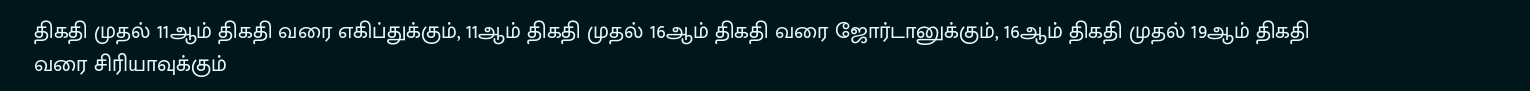திகதி முதல் 11ஆம் திகதி வரை எகிப்துக்கும், 11ஆம் திகதி முதல் 16ஆம் திகதி வரை ஜோர்டானுக்கும், 16ஆம் திகதி முதல் 19ஆம் திகதி வரை சிரியாவுக்கும்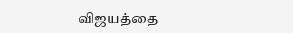விஜயத்தை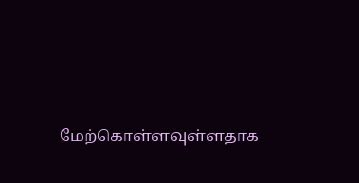மேற்கொள்ளவுள்ளதாக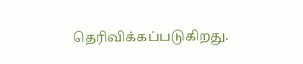தெரிவிக்கப்படுகிறது.